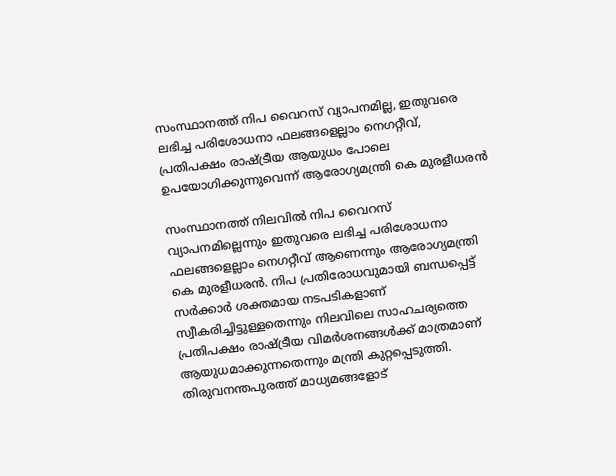സംസ്ഥാനത്ത് നിപ വൈറസ് വ്യാപനമില്ല, ഇതുവരെ ലഭിച്ച പരിശോധനാ ഫലങ്ങളെല്ലാം നെഗറ്റീവ്,  പ്രതിപക്ഷം രാഷ്ട്രീയ ആയുധം പോലെ ഉപയോഗിക്കുന്നുവെന്ന് ആരോഗ്യമന്ത്രി കെ മുരളീധരൻ

സംസ്ഥാനത്ത് നിലവില്‍ നിപ വൈറസ് വ്യാപനമില്ലെന്നും ഇതുവരെ ലഭിച്ച പരിശോധനാ ഫലങ്ങളെല്ലാം നെഗറ്റീവ് ആണെന്നും ആരോഗ്യമന്ത്രി കെ മുരളീധരന്‍. നിപ പ്രതിരോധവുമായി ബന്ധപ്പെട്ട് സര്‍ക്കാര്‍ ശക്തമായ നടപടികളാണ് സ്വീകരിച്ചിട്ടുള്ളതെന്നും നിലവിലെ സാഹചര്യത്തെ പ്രതിപക്ഷം രാഷ്ട്രീയ വിമര്‍ശനങ്ങള്‍ക്ക് മാത്രമാണ് ആയുധമാക്കുന്നതെന്നും മന്ത്രി കുറ്റപ്പെടുത്തി. തിരുവനന്തപുരത്ത് മാധ്യമങ്ങളോട്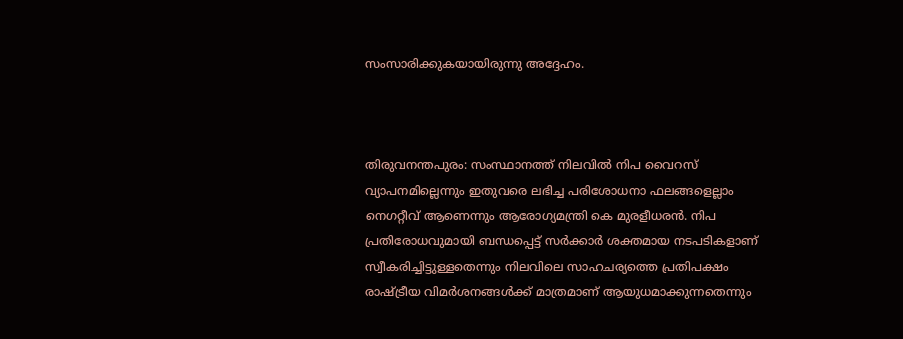സംസാരിക്കുകയായിരുന്നു അദ്ദേഹം.



തിരുവനന്തപുരം: സംസ്ഥാനത്ത് നിലവില്‍ നിപ വൈറസ് വ്യാപനമില്ലെന്നും ഇതുവരെ ലഭിച്ച പരിശോധനാ ഫലങ്ങളെല്ലാം നെഗറ്റീവ് ആണെന്നും ആരോഗ്യമന്ത്രി കെ മുരളീധരന്‍. നിപ പ്രതിരോധവുമായി ബന്ധപ്പെട്ട് സര്‍ക്കാര്‍ ശക്തമായ നടപടികളാണ് സ്വീകരിച്ചിട്ടുള്ളതെന്നും നിലവിലെ സാഹചര്യത്തെ പ്രതിപക്ഷം രാഷ്ട്രീയ വിമര്‍ശനങ്ങള്‍ക്ക് മാത്രമാണ് ആയുധമാക്കുന്നതെന്നും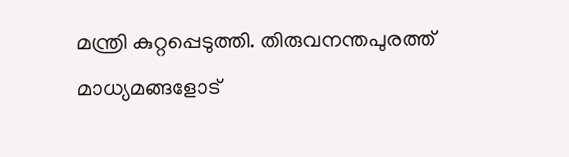മന്ത്രി കുറ്റപ്പെടുത്തി. തിരുവനന്തപുരത്ത് മാധ്യമങ്ങളോട്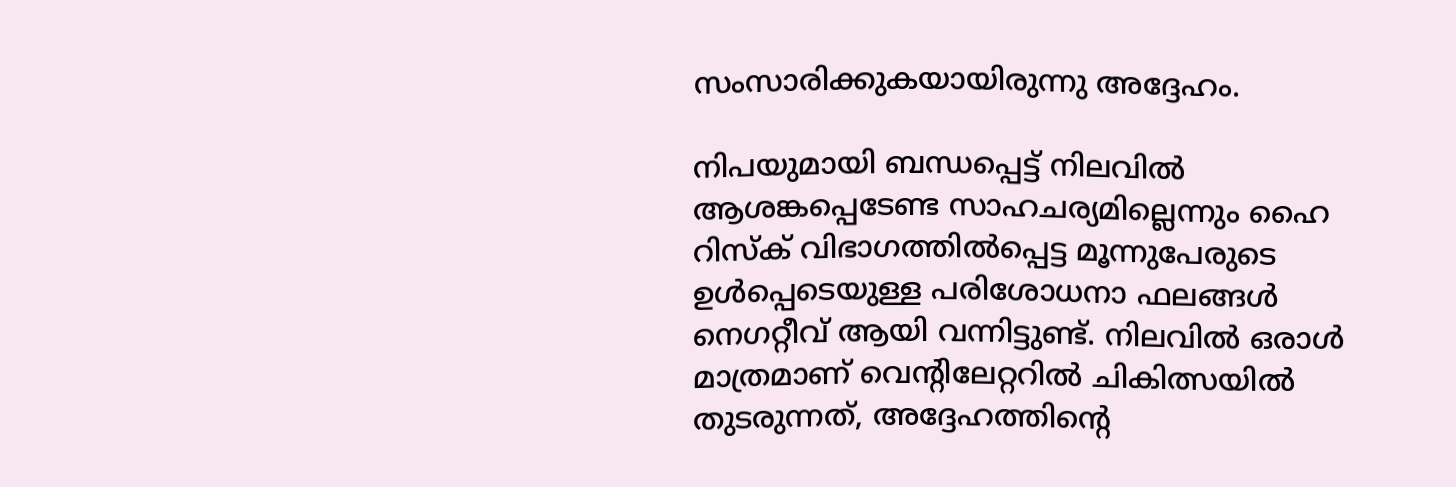സംസാരിക്കുകയായിരുന്നു അദ്ദേഹം.

നിപയുമായി ബന്ധപ്പെട്ട് നിലവില്‍ ആശങ്കപ്പെടേണ്ട സാഹചര്യമില്ലെന്നും ഹൈ റിസ്‌ക് വിഭാഗത്തില്‍പ്പെട്ട മൂന്നുപേരുടെ ഉള്‍പ്പെടെയുള്ള പരിശോധനാ ഫലങ്ങള്‍ നെഗറ്റീവ് ആയി വന്നിട്ടുണ്ട്. നിലവില്‍ ഒരാള്‍ മാത്രമാണ് വെന്റിലേറ്ററില്‍ ചികിത്സയില്‍ തുടരുന്നത്, അദ്ദേഹത്തിന്റെ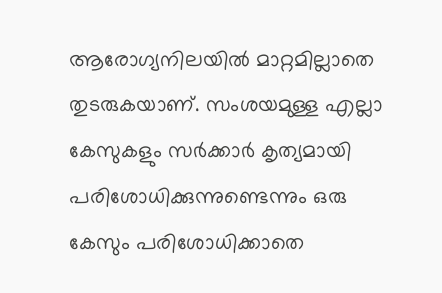ആരോഗ്യനിലയില്‍ മാറ്റമില്ലാതെ തുടരുകയാണ്. സംശയമുള്ള എല്ലാ കേസുകളും സര്‍ക്കാര്‍ കൃത്യമായി പരിശോധിക്കുന്നുണ്ടെന്നും ഒരു കേസും പരിശോധിക്കാതെ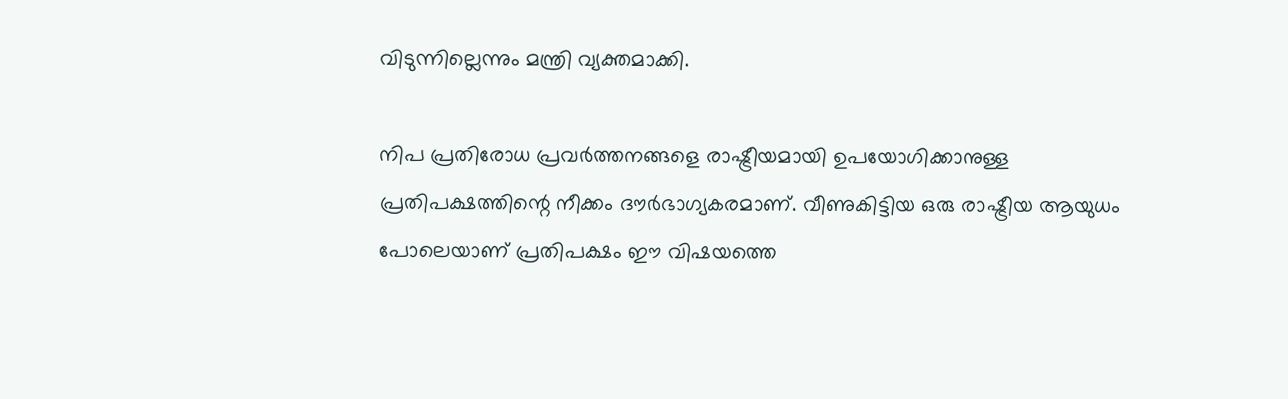വിടുന്നില്ലെന്നും മന്ത്രി വ്യക്തമാക്കി.

നിപ പ്രതിരോധ പ്രവര്‍ത്തനങ്ങളെ രാഷ്ട്രീയമായി ഉപയോഗിക്കാനുള്ള പ്രതിപക്ഷത്തിന്റെ നീക്കം ദൗര്‍ഭാഗ്യകരമാണ്. വീണുകിട്ടിയ ഒരു രാഷ്ട്രീയ ആയുധം പോലെയാണ് പ്രതിപക്ഷം ഈ വിഷയത്തെ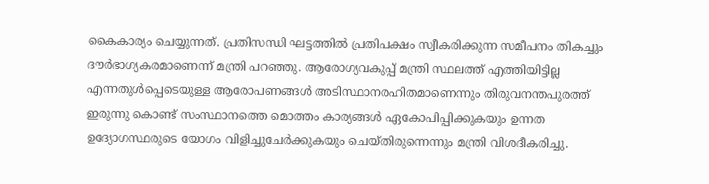കൈകാര്യം ചെയ്യുന്നത്. പ്രതിസന്ധി ഘട്ടത്തില്‍ പ്രതിപക്ഷം സ്വീകരിക്കുന്ന സമീപനം തികച്ചും ദൗര്‍ഭാഗ്യകരമാണെന്ന് മന്ത്രി പറഞ്ഞു. ആരോഗ്യവകുപ്പ് മന്ത്രി സ്ഥലത്ത് എത്തിയിട്ടില്ല എന്നതുള്‍പ്പെടെയുള്ള ആരോപണങ്ങള്‍ അടിസ്ഥാനരഹിതമാണെന്നും തിരുവനന്തപുരത്ത് ഇരുന്നു കൊണ്ട് സംസ്ഥാനത്തെ മൊത്തം കാര്യങ്ങള്‍ ഏകോപിപ്പിക്കുകയും ഉന്നത ഉദ്യോഗസ്ഥരുടെ യോഗം വിളിച്ചുചേര്‍ക്കുകയും ചെയ്തിരുന്നെന്നും മന്ത്രി വിശദീകരിച്ചു.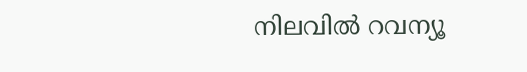നിലവില്‍ റവന്യൂ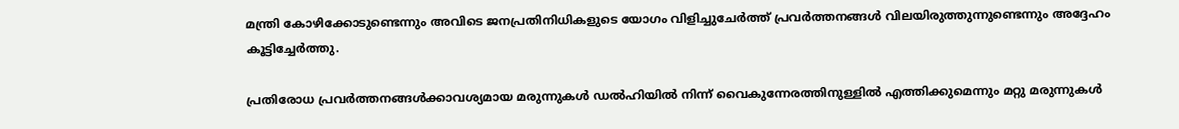മന്ത്രി കോഴിക്കോടുണ്ടെന്നും അവിടെ ജനപ്രതിനിധികളുടെ യോഗം വിളിച്ചുചേര്‍ത്ത് പ്രവര്‍ത്തനങ്ങള്‍ വിലയിരുത്തുന്നുണ്ടെന്നും അദ്ദേഹം കൂട്ടിച്ചേര്‍ത്തു.

പ്രതിരോധ പ്രവര്‍ത്തനങ്ങള്‍ക്കാവശ്യമായ മരുന്നുകള്‍ ഡല്‍ഹിയില്‍ നിന്ന് വൈകുന്നേരത്തിനുള്ളില്‍ എത്തിക്കുമെന്നും മറ്റു മരുന്നുകള്‍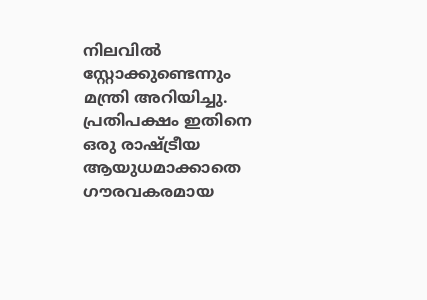നിലവില്‍ സ്റ്റോക്കുണ്ടെന്നും മന്ത്രി അറിയിച്ചു. പ്രതിപക്ഷം ഇതിനെ ഒരു രാഷ്ട്രീയ ആയുധമാക്കാതെ ഗൗരവകരമായ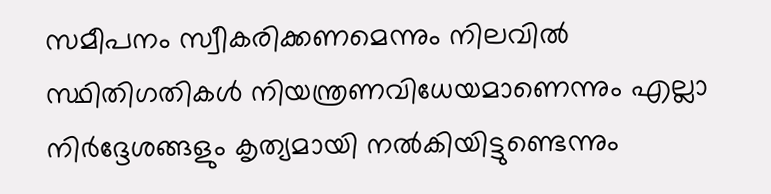സമീപനം സ്വീകരിക്കണമെന്നും നിലവില്‍ സ്ഥിതിഗതികള്‍ നിയന്ത്രണവിധേയമാണെന്നും എല്ലാ നിര്‍ദ്ദേശങ്ങളും കൃത്യമായി നല്‍കിയിട്ടുണ്ടെന്നും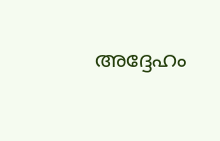അദ്ദേഹം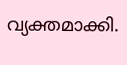വ്യക്തമാക്കി.